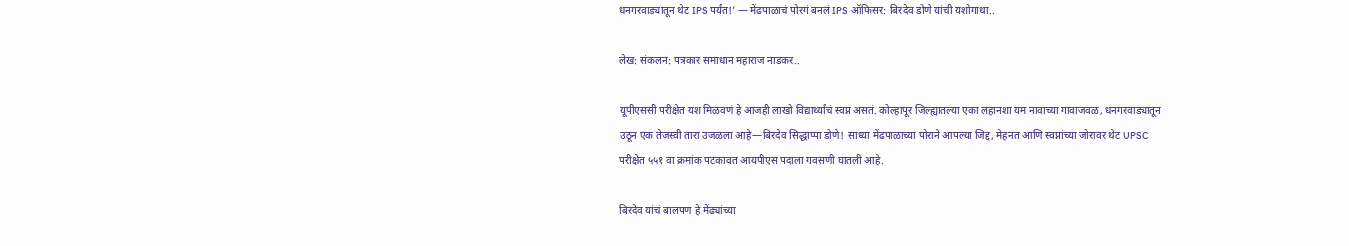धनगरवाड्यातून थेट IPS पर्यंत!’ — मेंढपाळाचं पोरगं बनलं IPS ऑफिसर: बिरदेव डोणे यांची यशोगाथा..

लेख: संकलन: पत्रकार समाधान महाराज नाडकर..

यूपीएससी परीक्षेत यश मिळवणं हे आजही लाखो विद्यार्थ्यांचं स्वप्न असतं. कोल्हापूर जिल्ह्यातल्या एका लहानशा यम नावाच्या गावाजवळ, धनगरवाड्यातून उठून एक तेजस्वी तारा उजळला आहे—बिरदेव सिद्धाप्पा डोणे! साध्या मेंढपाळाच्या पोराने आपल्या जिद्द, मेहनत आणि स्वप्नांच्या जोरावर थेट UPSC परीक्षेत ५५१ वा क्रमांक पटकावत आयपीएस पदाला गवसणी घातली आहे.

बिरदेव यांचं बालपण हे मेंढ्यांच्या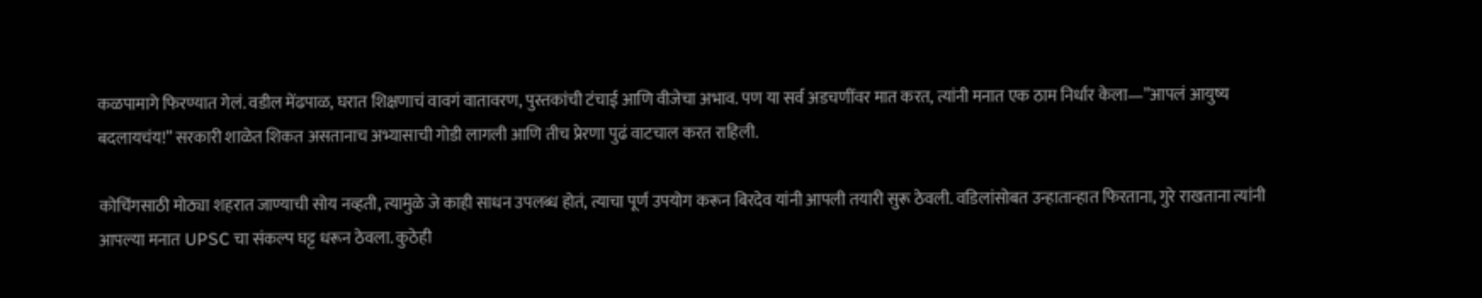कळपामागे फिरण्यात गेलं. वडील मेंढपाळ, घरात शिक्षणाचं वावगं वातावरण, पुस्तकांची टंचाई आणि वीजेचा अभाव. पण या सर्व अडचणींवर मात करत, त्यांनी मनात एक ठाम निर्धार केला—”आपलं आयुष्य बदलायचंय!” सरकारी शाळेत शिकत असतानाच अभ्यासाची गोडी लागली आणि तीच प्रेरणा पुढं वाटचाल करत राहिली.

कोचिंगसाठी मोठ्या शहरात जाण्याची सोय नव्हती, त्यामुळे जे काही साधन उपलब्ध होतं, त्याचा पूर्ण उपयोग करून बिरदेव यांनी आपली तयारी सुरू ठेवली. वडिलांसोबत उन्हातान्हात फिरताना, गुरे राखताना त्यांनी आपल्या मनात UPSC चा संकल्प घट्ट धरून ठेवला. कुठेही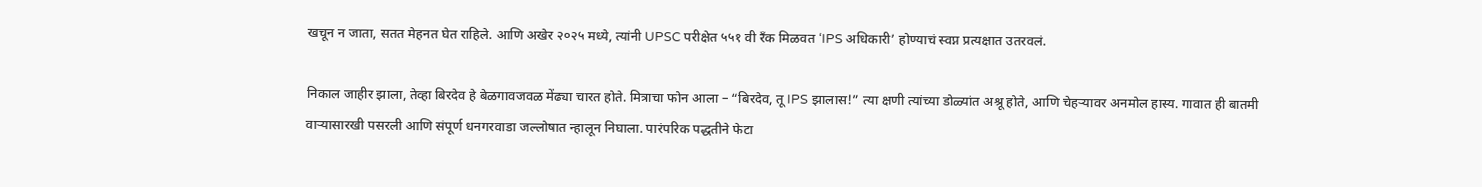खचून न जाता, सतत मेहनत घेत राहिले. आणि अखेर २०२५ मध्ये, त्यांनी UPSC परीक्षेत ५५१ वी रँक मिळवत ‘IPS अधिकारी’ होण्याचं स्वप्न प्रत्यक्षात उतरवलं.

निकाल जाहीर झाला, तेव्हा बिरदेव हे बेळगावजवळ मेंढ्या चारत होते. मित्राचा फोन आला – “बिरदेव, तू IPS झालास!” त्या क्षणी त्यांच्या डोळ्यांत अश्रू होते, आणि चेहऱ्यावर अनमोल हास्य. गावात ही बातमी वाऱ्यासारखी पसरली आणि संपूर्ण धनगरवाडा जल्लोषात न्हालून निघाला. पारंपरिक पद्धतीने फेटा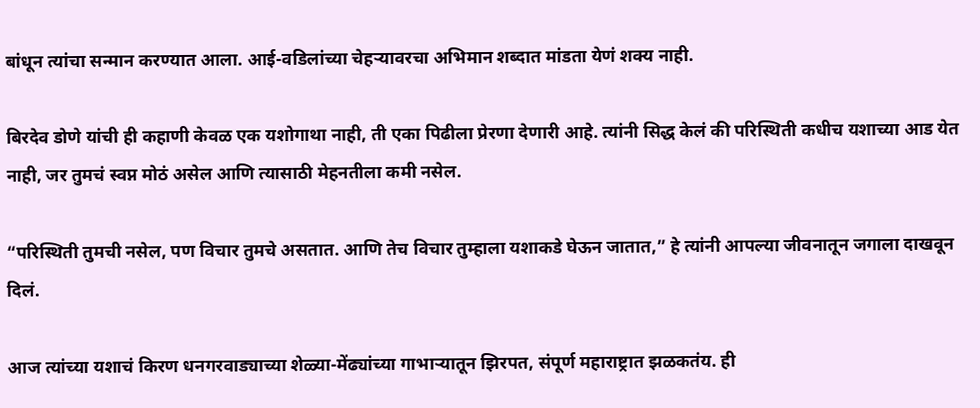बांधून त्यांचा सन्मान करण्यात आला. आई-वडिलांच्या चेहऱ्यावरचा अभिमान शब्दात मांडता येणं शक्य नाही.

बिरदेव डोणे यांची ही कहाणी केवळ एक यशोगाथा नाही, ती एका पिढीला प्रेरणा देणारी आहे. त्यांनी सिद्ध केलं की परिस्थिती कधीच यशाच्या आड येत नाही, जर तुमचं स्वप्न मोठं असेल आणि त्यासाठी मेहनतीला कमी नसेल.

“परिस्थिती तुमची नसेल, पण विचार तुमचे असतात. आणि तेच विचार तुम्हाला यशाकडे घेऊन जातात,” हे त्यांनी आपल्या जीवनातून जगाला दाखवून दिलं.

आज त्यांच्या यशाचं किरण धनगरवाड्याच्या शेळ्या-मेंढ्यांच्या गाभाऱ्यातून झिरपत, संपूर्ण महाराष्ट्रात झळकतंय. ही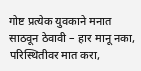गोष्ट प्रत्येक युवकाने मनात साठवून ठेवावी – हार मानू नका, परिस्थितीवर मात करा,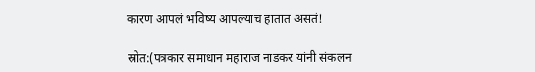कारण आपलं भविष्य आपल्याच हातात असतं!

स्रोत:(पत्रकार समाधान महाराज नाडकर यांनी संकलन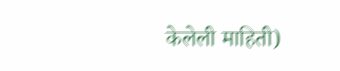केलेली माहिती)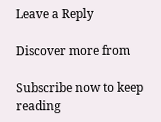Leave a Reply

Discover more from

Subscribe now to keep reading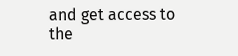and get access to the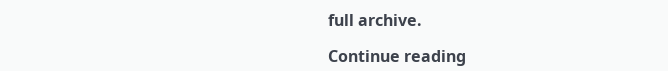full archive.

Continue reading